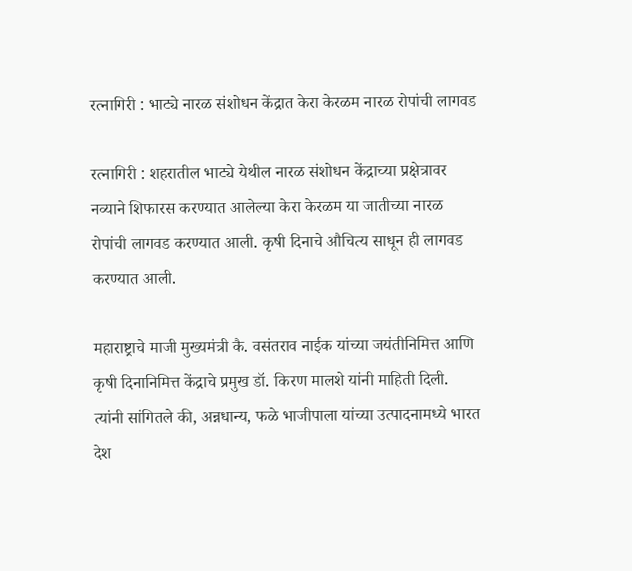रत्नागिरी : भाट्ये नारळ संशोधन केंद्रात केरा केरळम नारळ रोपांची लागवड

रत्नागिरी : शहरातील भाट्ये येथील नारळ संशोधन केंद्राच्या प्रक्षेत्रावर नव्याने शिफारस करण्यात आलेल्या केरा केरळम या जातीच्या नारळ रोपांची लागवड करण्यात आली. कृषी दिनाचे औचित्य साधून ही लागवड करण्यात आली.

महाराष्ट्राचे माजी मुख्यमंत्री कै. वसंतराव नाईक यांच्या जयंतीनिमित्त आणि कृषी दिनानिमित्त केंद्राचे प्रमुख डॉ. किरण मालशे यांनी माहिती दिली. त्यांनी सांगितले की, अन्नधान्य, फळे भाजीपाला यांच्या उत्पादनामध्ये भारत देश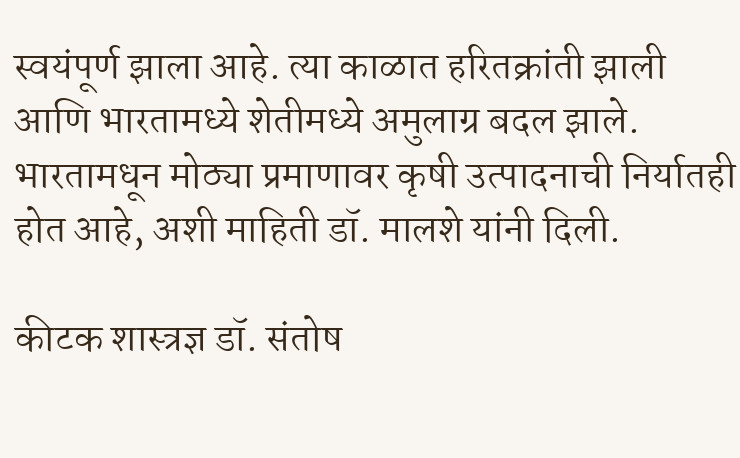स्वयंपूर्ण झाला आहे. त्या काळात हरितक्रांती झाली आणि भारतामध्ये शेतीमध्ये अमुलाग्र बदल झाले. भारतामधून मोठ्या प्रमाणावर कृषी उत्पादनाची निर्यातही होत आहे, अशी माहिती डॉ. मालशे यांनी दिली.

कीटक शास्त्रज्ञ डॉ. संतोष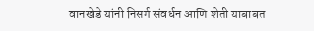वानखेडे यांनी निसर्ग संवर्धन आणि शेती याबाबत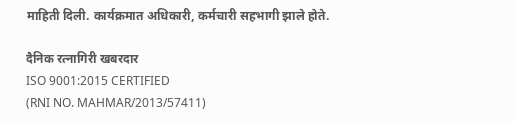माहिती दिली. कार्यक्रमात अधिकारी, कर्मचारी सहभागी झाले होते.

दैनिक रत्नागिरी खबरदार
ISO 9001:2015 CERTIFIED
(RNI NO. MAHMAR/2013/57411)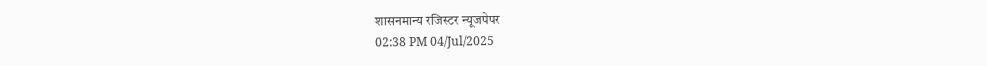शासनमान्य रजिस्टर न्यूजपेपर
02:38 PM 04/Jul/2025